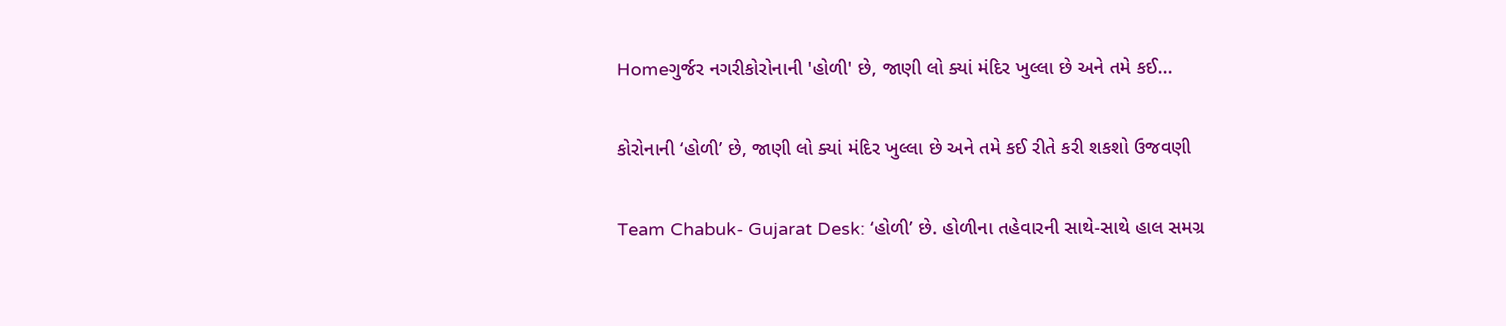Homeગુર્જર નગરીકોરોનાની 'હોળી' છે, જાણી લો ક્યાં મંદિર ખુલ્લા છે અને તમે કઈ...

કોરોનાની ‘હોળી’ છે, જાણી લો ક્યાં મંદિર ખુલ્લા છે અને તમે કઈ રીતે કરી શકશો ઉજવણી

Team Chabuk- Gujarat Desk: ‘હોળી’ છે. હોળીના તહેવારની સાથે-સાથે હાલ સમગ્ર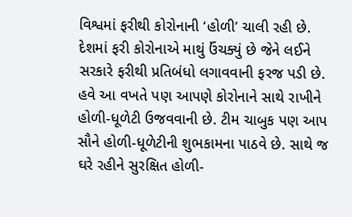વિશ્વમાં ફરીથી કોરોનાની ‘હોળી’ ચાલી રહી છે. દેશમાં ફરી કોરોનાએ માથું ઉંચક્યું છે જેને લઈને સરકારે ફરીથી પ્રતિબંધો લગાવવાની ફરજ પડી છે. હવે આ વખતે પણ આપણે કોરોનાને સાથે રાખીને હોળી-ધૂળેટી ઉજવવાની છે. ટીમ ચાબુક પણ આપ સૌને હોળી-ધૂળેટીની શુભકામના પાઠવે છે. સાથે જ ઘરે રહીને સુરક્ષિત હોળી-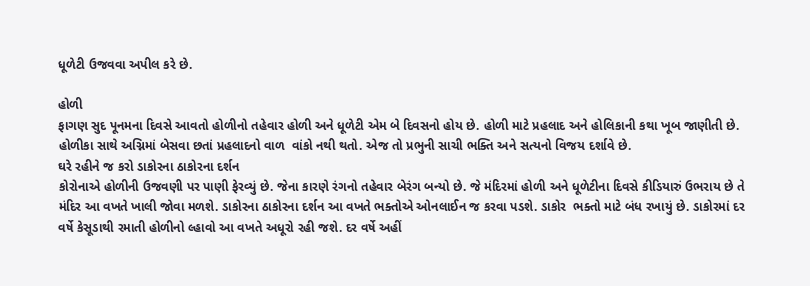ધૂળેટી ઉજવવા અપીલ કરે છે.

હોળી
ફાગણ સુદ પૂનમના દિવસે આવતો હોળીનો તહેવાર હોળી અને ધૂળેટી એમ બે દિવસનો હોય છે. હોળી માટે પ્રહલાદ અને હોલિકાની કથા ખૂબ જાણીતી છે. હોળીકા સાથે અગ્નિમાં બેસવા છતાં પ્રહલાદનો વાળ  વાંકો નથી થતો. એજ તો પ્રભુની સાચી ભક્તિ અને સત્યનો વિજય દર્શાવે છે.
ઘરે રહીને જ કરો ડાકોરના ઠાકોરના દર્શન
કોરોનાએ હોળીની ઉજવણી પર પાણી ફેરવ્યું છે. જેના કારણે રંગનો તહેવાર બેરંગ બન્યો છે. જે મંદિરમાં હોળી અને ધૂળેટીના દિવસે કીડિયારું ઉભરાય છે તે મંદિર આ વખતે ખાલી જોવા મળશે. ડાકોરના ઠાકોરના દર્શન આ વખતે ભક્તોએ ઓનલાઈન જ કરવા પડશે. ડાકોર  ભક્તો માટે બંધ રખાયું છે. ડાકોરમાં દર વર્ષે કેસૂડાથી રમાતી હોળીનો લ્હાવો આ વખતે અધૂરો રહી જશે. દર વર્ષે અહીં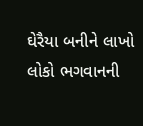ઘેરૈયા બનીને લાખો લોકો ભગવાનની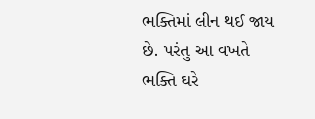ભક્તિમાં લીન થઈ જાય  છે. પરંતુ આ વખતે ભક્તિ ઘરે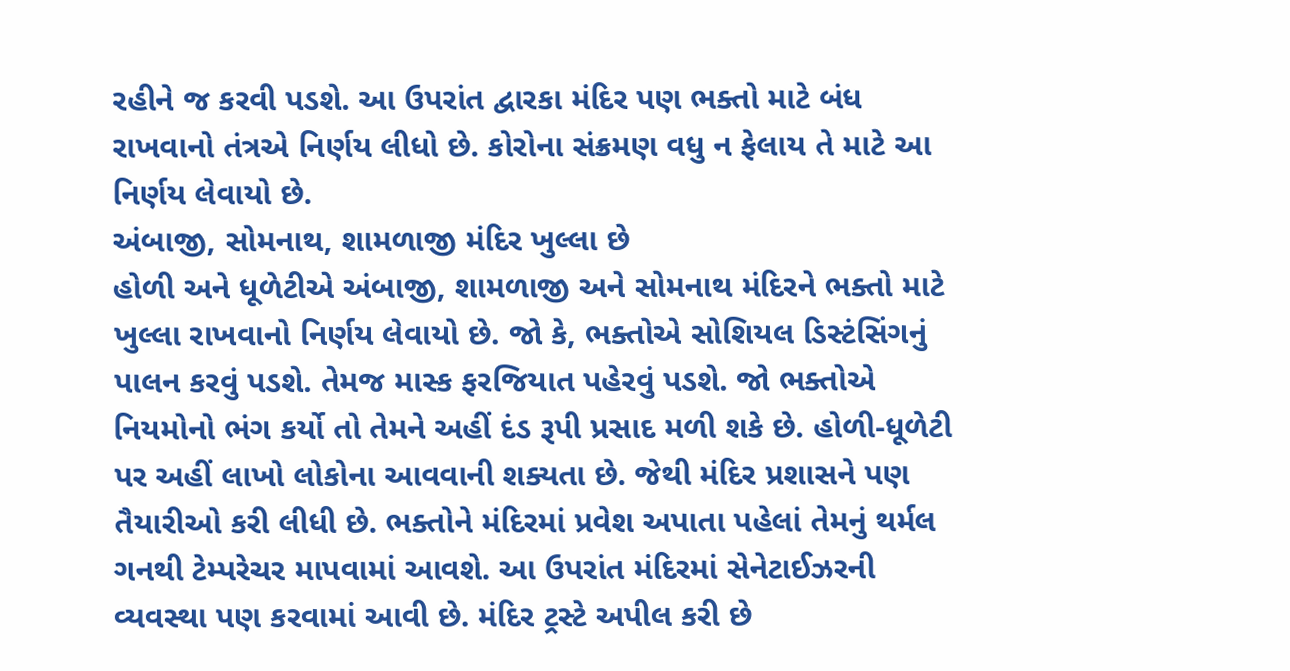રહીને જ કરવી પડશે. આ ઉપરાંત દ્વારકા મંદિર પણ ભક્તો માટે બંધ રાખવાનો તંત્રએ નિર્ણય લીધો છે. કોરોના સંક્રમણ વધુ ન ફેલાય તે માટે આ નિર્ણય લેવાયો છે.
અંબાજી, સોમનાથ, શામળાજી મંદિર ખુલ્લા છે
હોળી અને ધૂળેટીએ અંબાજી, શામળાજી અને સોમનાથ મંદિરને ભક્તો માટે ખુલ્લા રાખવાનો નિર્ણય લેવાયો છે. જો કે, ભક્તોએ સોશિયલ ડિસ્ટંસિંગનું પાલન કરવું પડશે. તેમજ માસ્ક ફરજિયાત પહેરવું પડશે. જો ભક્તોએ નિયમોનો ભંગ કર્યો તો તેમને અહીં દંડ રૂપી પ્રસાદ મળી શકે છે. હોળી-ધૂળેટી પર અહીં લાખો લોકોના આવવાની શક્યતા છે. જેથી મંદિર પ્રશાસને પણ તૈયારીઓ કરી લીધી છે. ભક્તોને મંદિરમાં પ્રવેશ અપાતા પહેલાં તેમનું થર્મલ ગનથી ટેમ્પરેચર માપવામાં આવશે. આ ઉપરાંત મંદિરમાં સેનેટાઈઝરની વ્યવસ્થા પણ કરવામાં આવી છે. મંદિર ટ્રસ્ટે અપીલ કરી છે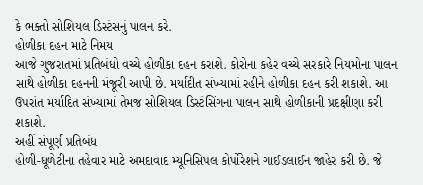કે ભક્તો સોશિયલ ડિસ્ટંસનું પાલન કરે.
હોળીકા દહન માટે નિમય
આજે ગુજરાતમાં પ્રતિબંધો વચ્ચે હોળીકા દહન કરાશે. કોરોના કહેર વચ્ચે સરકારે નિયમોના પાલન સાથે હોળીકા દહનની મંજૂરી આપી છે. મર્યાદીત સંખ્યામાં રહીને હોળીકા દહન કરી શકાશે. આ ઉપરાંત મર્યાદિત સંખ્યામાં તેમજ સોશિયલ ડિસ્ટંસિંગના પાલન સાથે હોળીકાની પ્રદક્ષીણા કરી શકાશે.
અહીં સંપૂર્ણ પ્રતિબંધ
હોળી-ધૂળેટીના તહેવાર માટે અમદાવાદ મ્યૂનિસિપલ કોર્પોરેશને ગાઈડલાઈન જાહેર કરી છે. જે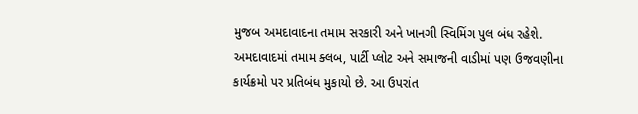મુજબ અમદાવાદના તમામ સરકારી અને ખાનગી સ્વિમિંગ પુલ બંધ રહેશે. અમદાવાદમાં તમામ ક્લબ, પાર્ટી પ્લોટ અને સમાજની વાડીમાં પણ ઉજવણીના કાર્યક્રમો પર પ્રતિબંધ મુકાયો છે. આ ઉપરાંત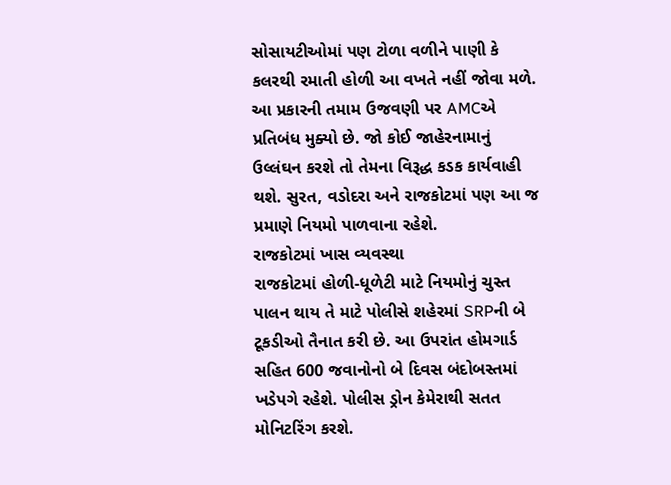સોસાયટીઓમાં પણ ટોળા વળીને પાણી કે કલરથી રમાતી હોળી આ વખતે નહીં જોવા મળે. આ પ્રકારની તમામ ઉજવણી પર AMCએ પ્રતિબંધ મુક્યો છે. જો કોઈ જાહેરનામાનું ઉલ્લંઘન કરશે તો તેમના વિરૂદ્ધ કડક કાર્યવાહી થશે. સુરત, વડોદરા અને રાજકોટમાં પણ આ જ પ્રમાણે નિયમો પાળવાના રહેશે.
રાજકોટમાં ખાસ વ્યવસ્થા
રાજકોટમાં હોળી-ધૂળેટી માટે નિયમોનું ચુસ્ત પાલન થાય તે માટે પોલીસે શહેરમાં SRPની બે ટૂકડીઓ તૈનાત કરી છે. આ ઉપરાંત હોમગાર્ડ સહિત 600 જવાનોનો બે દિવસ બંદોબસ્તમાં ખડેપગે રહેશે. પોલીસ ડ્રોન કેમેરાથી સતત મોનિટરિંગ કરશે.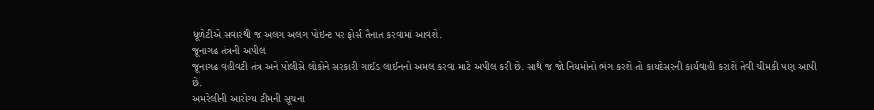ધૂળેટીએ સવારથી જ અલગ અલગ પોઇન્ટ પર ફોર્સ તૈનાત કરવામાં આવશે.
જૂનાગઢ તંત્રની અપીલ
જૂનાગઢ વહીવટી તંત્ર અને પોલીસે લોકોને સરકારી ગાઈડ લાઈનનો અમલ કરવા માટે અપીલ કરી છે. સાથે જ જો નિયમોનો ભંગ કરશે તો કાયદેસરની કાર્યવાહી કરાશે તેવી ચીમકી પણ આપી છે.
અમરેલીની આરોગ્ય ટીમની સૂચના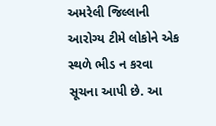અમરેલી જિલ્લાની આરોગ્ય ટીમે લોકોને એક સ્થળે ભીડ ન કરવા સૂચના આપી છે. આ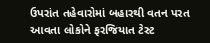ઉપરાંત તહેવારોમાં બહારથી વતન પરત આવતા લોકોને ફરજિયાત ટેસ્ટ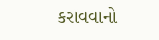કરાવવાનો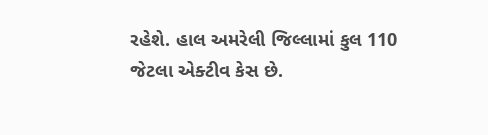રહેશે. હાલ અમરેલી જિલ્લામાં કુલ 110 જેટલા એક્ટીવ કેસ છે.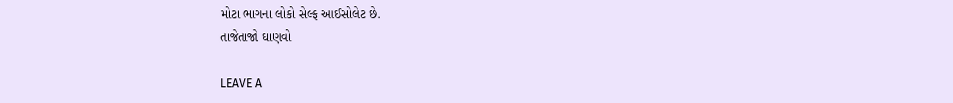મોટા ભાગના લોકો સેલ્ફ આઈસોલેટ છે.
તાજેતાજો ઘાણવો

LEAVE A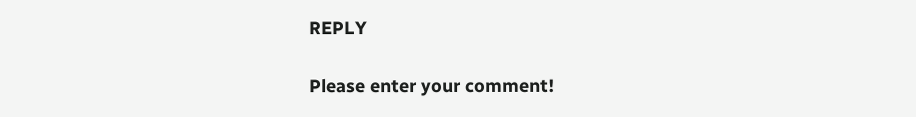REPLY

Please enter your comment!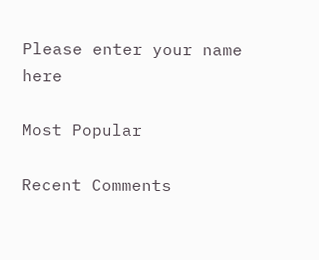Please enter your name here

Most Popular

Recent Comments